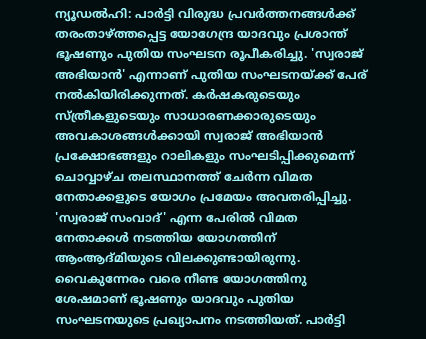ന്യൂഡൽഹി: പാർട്ടി വിരുദ്ധ പ്രവർത്തനങ്ങൾക്ക് തരംതാഴ്ത്തപ്പെട്ട യോഗേന്ദ്ര യാദവും പ്രശാന്ത് ഭൂഷണും പുതിയ സംഘടന രൂപീകരിച്ചു. 'സ്വരാജ് അഭിയാൻ' എന്നാണ് പുതിയ സംഘടനയ്ക്ക് പേര് നൽകിയിരിക്കുന്നത്. കർഷകരുടെയും സ്ത്രീകളുടെയും സാധാരണക്കാരുടെയും അവകാശങ്ങൾക്കായി സ്വരാജ് അഭിയാൻ പ്രക്ഷോഭങ്ങളും റാലികളും സംഘടിപ്പിക്കുമെന്ന് ചൊവ്വാഴ്ച തലസ്ഥാനത്ത് ചേർന്ന വിമത നേതാക്കളുടെ യോഗം പ്രമേയം അവതരിപ്പിച്ചു. 'സ്വരാജ് സംവാദ്' എന്ന പേരിൽ വിമത നേതാക്കൾ നടത്തിയ യോഗത്തിന് ആംആദ്മിയുടെ വിലക്കുണ്ടായിരുന്നു. വൈകുന്നേരം വരെ നീണ്ട യോഗത്തിനു ശേഷമാണ് ഭൂഷണും യാദവും പുതിയ സംഘടനയുടെ പ്രഖ്യാപനം നടത്തിയത്. പാർട്ടി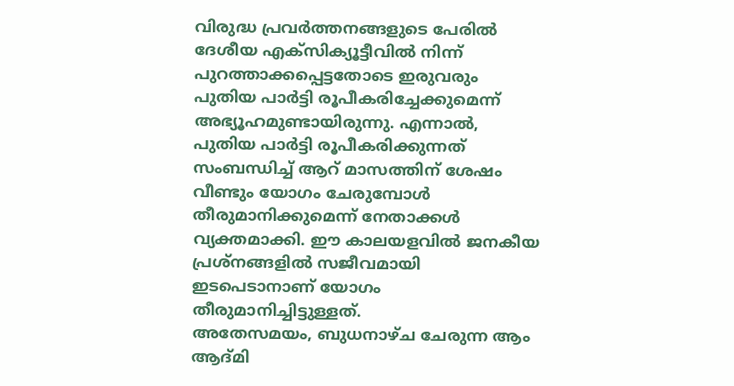വിരുദ്ധ പ്രവർത്തനങ്ങളുടെ പേരിൽ ദേശീയ എക്സിക്യൂട്ടീവിൽ നിന്ന് പുറത്താക്കപ്പെട്ടതോടെ ഇരുവരും പുതിയ പാർട്ടി രൂപീകരിച്ചേക്കുമെന്ന് അഭ്യൂഹമുണ്ടായിരുന്നു. എന്നാൽ, പുതിയ പാർട്ടി രൂപീകരിക്കുന്നത് സംബന്ധിച്ച് ആറ് മാസത്തിന് ശേഷം വീണ്ടും യോഗം ചേരുമ്പോൾ തീരുമാനിക്കുമെന്ന് നേതാക്കൾ വ്യക്തമാക്കി. ഈ കാലയളവിൽ ജനകീയ പ്രശ്നങ്ങളിൽ സജീവമായി ഇടപെടാനാണ് യോഗം തീരുമാനിച്ചിട്ടുള്ളത്.
അതേസമയം, ബുധനാഴ്ച ചേരുന്ന ആം ആദ്മി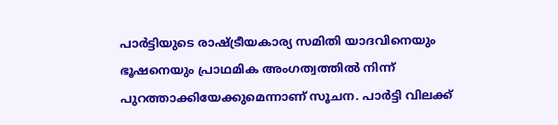പാർട്ടിയുടെ രാഷ്ട്രീയകാര്യ സമിതി യാദവിനെയും ഭൂഷനെയും പ്രാഥമിക അംഗത്വത്തിൽ നിന്ന് പുറത്താക്കിയേക്കുമെന്നാണ് സൂചന. പാർട്ടി വിലക്ക്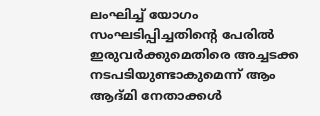ലംഘിച്ച് യോഗം സംഘടിപ്പിച്ചതിന്റെ പേരിൽ ഇരുവർക്കുമെതിരെ അച്ചടക്ക നടപടിയുണ്ടാകുമെന്ന് ആം ആദ്മി നേതാക്കൾ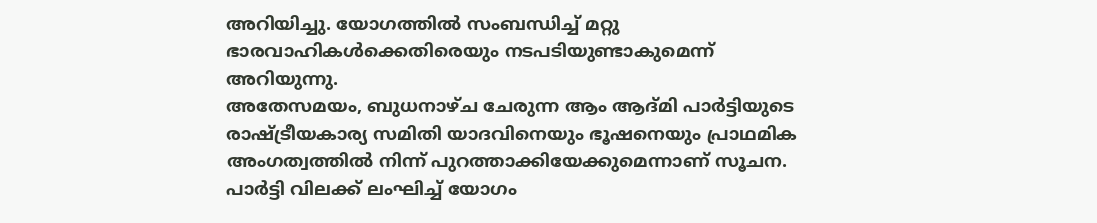അറിയിച്ചു. യോഗത്തിൽ സംബന്ധിച്ച് മറ്റു ഭാരവാഹികൾക്കെതിരെയും നടപടിയുണ്ടാകുമെന്ന് അറിയുന്നു.
അതേസമയം, ബുധനാഴ്ച ചേരുന്ന ആം ആദ്മി പാർട്ടിയുടെ രാഷ്ട്രീയകാര്യ സമിതി യാദവിനെയും ഭൂഷനെയും പ്രാഥമിക അംഗത്വത്തിൽ നിന്ന് പുറത്താക്കിയേക്കുമെന്നാണ് സൂചന. പാർട്ടി വിലക്ക് ലംഘിച്ച് യോഗം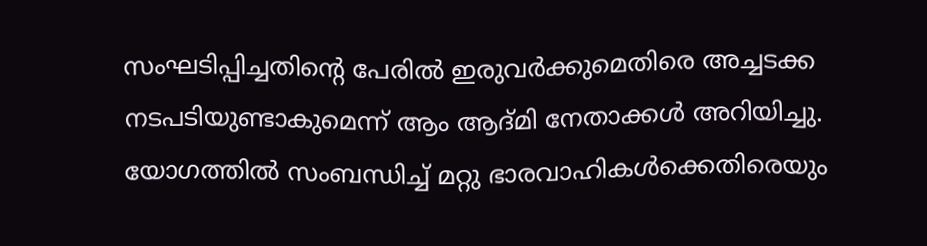സംഘടിപ്പിച്ചതിന്റെ പേരിൽ ഇരുവർക്കുമെതിരെ അച്ചടക്ക നടപടിയുണ്ടാകുമെന്ന് ആം ആദ്മി നേതാക്കൾ അറിയിച്ചു. യോഗത്തിൽ സംബന്ധിച്ച് മറ്റു ഭാരവാഹികൾക്കെതിരെയും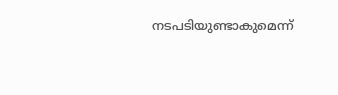നടപടിയുണ്ടാകുമെന്ന്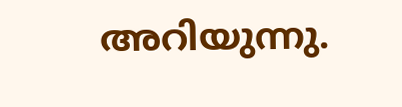അറിയുന്നു.